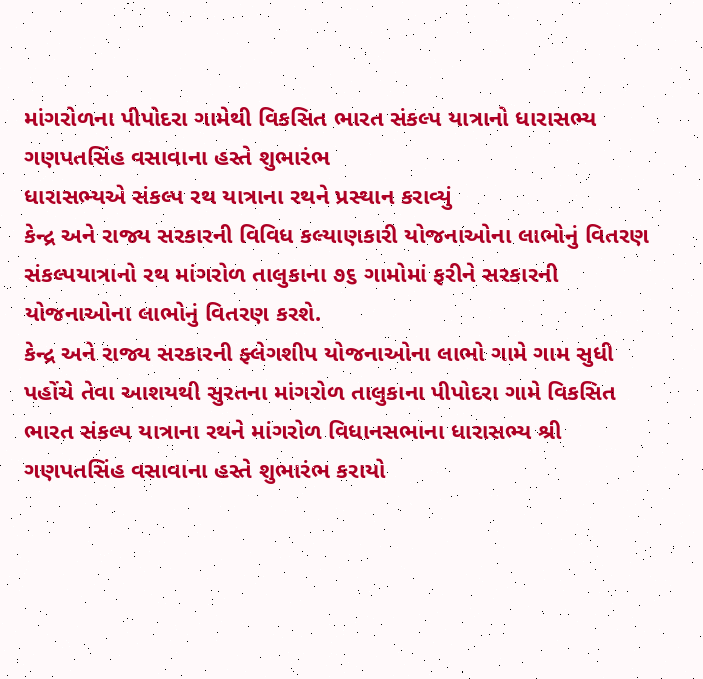માંગરોળના પીપોદરા ગામેથી વિકસિત ભારત સંકલ્પ યાત્રાનો ધારાસભ્ય ગણપતસિંહ વસાવાના હસ્તે શુભારંભ
ધારાસભ્યએ સંકલ્પ રથ યાત્રાના રથને પ્રસ્થાન કરાવ્યું
કેન્દ્ર અને રાજ્ય સરકારની વિવિધ કલ્યાણકારી યોજનાઓના લાભોનું વિતરણ
સંકલ્પયાત્રાનો રથ માંગરોળ તાલુકાના ૭૬ ગામોમાં ફરીને સરકારની યોજનાઓના લાભોનું વિતરણ કરશે.
કેન્દ્ર અને રાજ્ય સરકારની ફ્લેગશીપ યોજનાઓના લાભો ગામે ગામ સુધી પહોંચે તેવા આશયથી સુરતના માંગરોળ તાલુકાના પીપોદરા ગામે વિકસિત ભારત સંકલ્પ યાત્રાના રથને માંગરોળ વિધાનસભાના ધારાસભ્ય શ્રી ગણપતસિંહ વસાવાના હસ્તે શુભારંભ કરાયો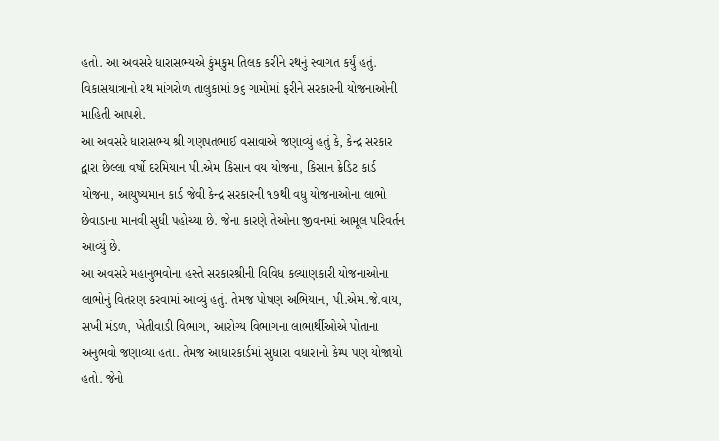હતો. આ અવસરે ધારાસભ્યએ કુંમકુમ તિલક કરીને રથનું સ્વાગત કર્યું હતું. વિકાસયાત્રાનો રથ માંગરોળ તાલુકામાં ૭૬ ગામોમાં ફરીને સરકારની યોજનાઓની માહિતી આપશે.
આ અવસરે ધારાસભ્ય શ્રી ગણપતભાઈ વસાવાએ જણાવ્યું હતું કે, કેન્દ્ર સરકાર દ્વારા છેલ્લા વર્ષો દરમિયાન પી.એમ કિસાન વય યોજના, કિસાન ક્રેડિટ કાર્ડ યોજના, આયુષ્યમાન કાર્ડ જેવી કેન્દ્ર સરકારની ૧૭થી વધુ યોજનાઓના લાભો છેવાડાના માનવી સુધી પહોચ્યા છે. જેના કારણે તેઓના જીવનમાં આમૂલ પરિવર્તન આવ્યું છે.
આ અવસરે મહાનુભવોના હસ્તે સરકારશ્રીની વિવિધ કલ્યાણકારી યોજનાઓના લાભોનું વિતરણ કરવામાં આવ્યું હતું. તેમજ પોષણ અભિયાન, પી.એમ.જે.વાય, સખી મંડળ, ખેતીવાડી વિભાગ, આરોગ્ય વિભાગના લાભાર્થીઓએ પોતાના અનુભવો જણાવ્યા હતા. તેમજ આધારકાર્ડમાં સુધારા વધારાનો કેમ્પ પણ યોજાયો હતો. જેનો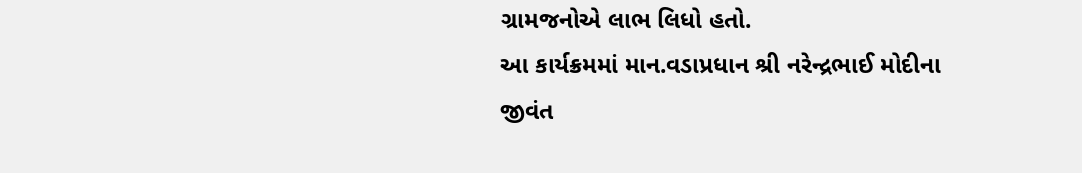ગ્રામજનોએ લાભ લિધો હતો.
આ કાર્યક્રમમાં માન.વડાપ્રધાન શ્રી નરેન્દ્રભાઈ મોદીના જીવંત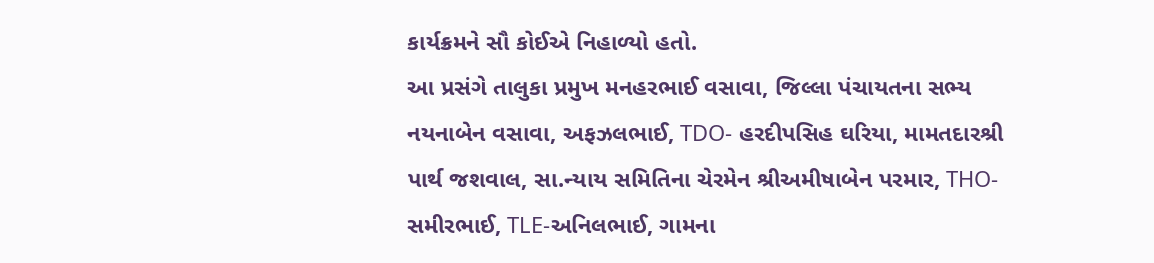કાર્યક્રમને સૌ કોઈએ નિહાળ્યો હતો.
આ પ્રસંગે તાલુકા પ્રમુખ મનહરભાઈ વસાવા, જિલ્લા પંચાયતના સભ્ય નયનાબેન વસાવા, અફઝલભાઈ, TDO- હરદીપસિહ ઘરિયા, મામતદારશ્રી પાર્થ જશવાલ, સા.ન્યાય સમિતિના ચેરમેન શ્રીઅમીષાબેન પરમાર, THO- સમીરભાઈ, TLE-અનિલભાઈ, ગામના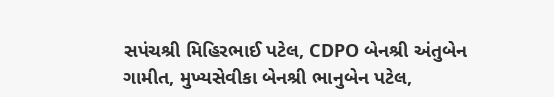સપંચશ્રી મિહિરભાઈ પટેલ, CDPO બેનશ્રી અંતુબેન ગામીત, મુખ્યસેવીકા બેનશ્રી ભાનુબેન પટેલ,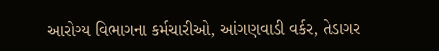આરોગ્ય વિભાગના કર્મચારીઓ, આંગણવાડી વર્કર, તેડાગર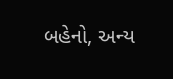બહેનો, અન્ય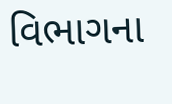વિભાગના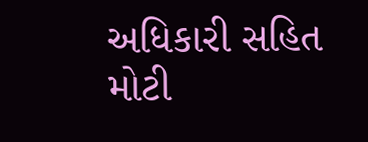અધિકારી સહિત મોટી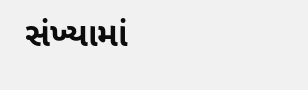સંખ્યામાં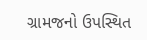ગ્રામજનો ઉપસ્થિત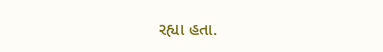રહ્યા હતા.